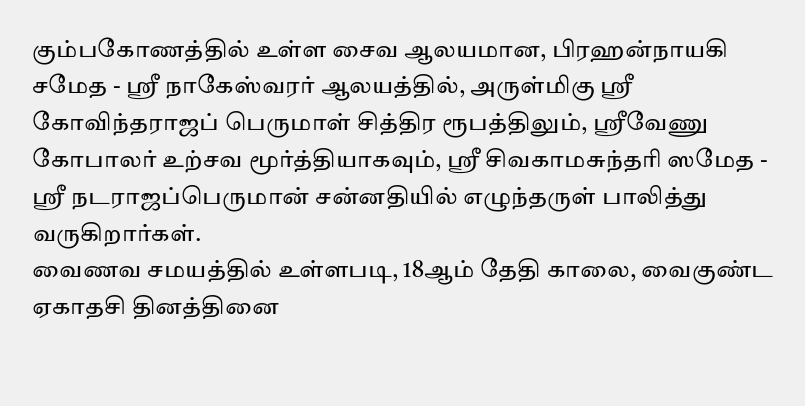கும்பகோணத்தில் உள்ள சைவ ஆலயமான, பிரஹன்நாயகி சமேத - ஸ்ரீ நாகேஸ்வரர் ஆலயத்தில், அருள்மிகு ஸ்ரீ கோவிந்தராஜப் பெருமாள் சித்திர ரூபத்திலும், ஸ்ரீவேணு கோபாலர் உற்சவ மூர்த்தியாகவும், ஸ்ரீ சிவகாமசுந்தரி ஸமேத - ஸ்ரீ நடராஜப்பெருமான் சன்னதியில் எழுந்தருள் பாலித்து வருகிறார்கள்.
வைணவ சமயத்தில் உள்ளபடி, 18ஆம் தேதி காலை, வைகுண்ட ஏகாதசி தினத்தினை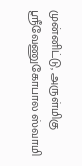முன்னிட்டு, அருள்மிகு ஸ்ரீவேணுகோபால ஸ்வாமி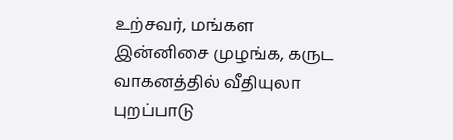உற்சவர், மங்கள இன்னிசை முழங்க, கருட வாகனத்தில் வீதியுலா புறப்பாடு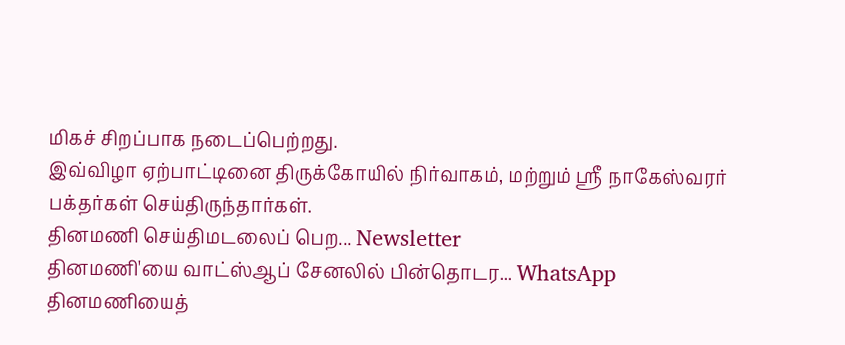மிகச் சிறப்பாக நடைப்பெற்றது.
இவ்விழா ஏற்பாட்டினை திருக்கோயில் நிர்வாகம், மற்றும் ஸ்ரீ நாகேஸ்வரர் பக்தர்கள் செய்திருந்தார்கள்.
தினமணி செய்திமடலைப் பெற... Newsletter
தினமணி'யை வாட்ஸ்ஆப் சேனலில் பின்தொடர... WhatsApp
தினமணியைத்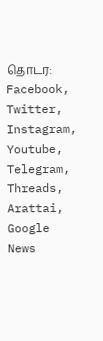தொடர: Facebook, Twitter, Instagram, Youtube, Telegram, Threads, Arattai, Google News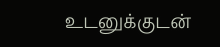உடனுக்குடன்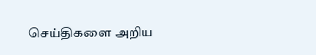செய்திகளை அறிய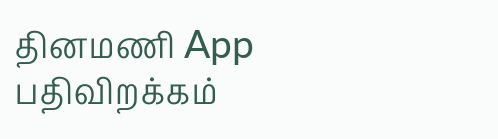தினமணி App பதிவிறக்கம்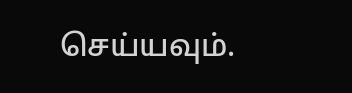செய்யவும்.